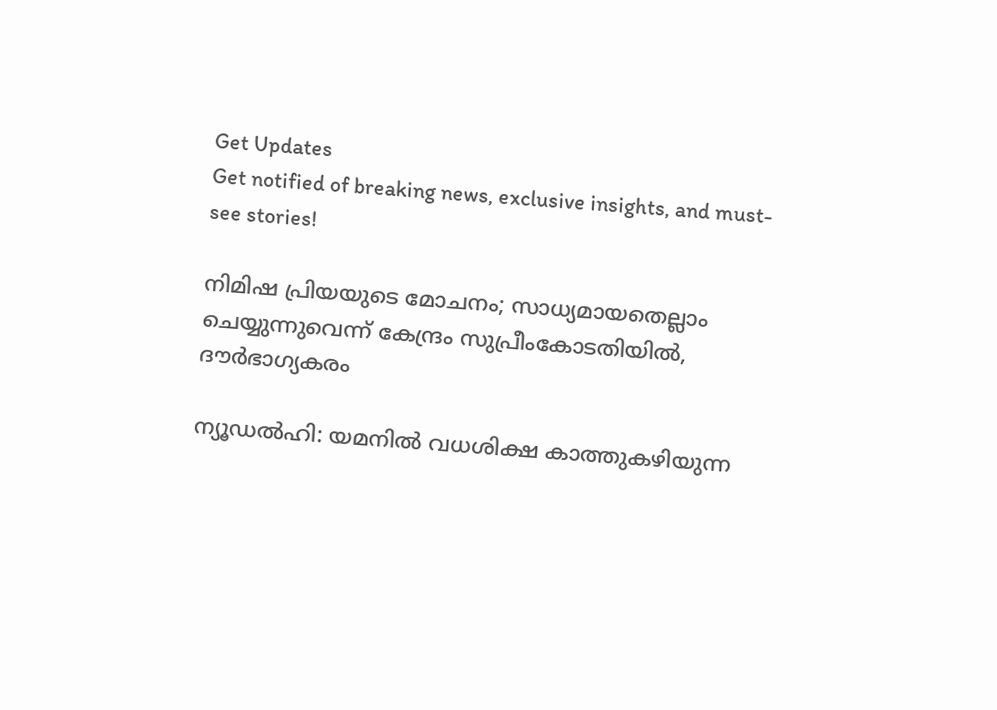Get Updates
Get notified of breaking news, exclusive insights, and must-see stories!

നിമിഷ പ്രിയയുടെ മോചനം; സാധ്യമായതെല്ലാം ചെയ്യുന്നുവെന്ന് കേന്ദ്രം സുപ്രീംകോടതിയില്‍, ദൗര്‍ഭാഗ്യകരം

ന്യൂഡല്‍ഹി: യമനില്‍ വധശിക്ഷ കാത്തുകഴിയുന്ന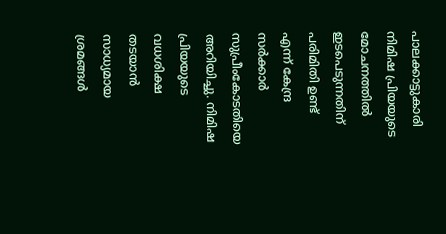പാലക്കാട്ടുകാരി നിമിഷ പ്രിയയുടെ മോചനത്തില്‍ ഇടപെടുന്നതിന് പരിമിതി ഉണ്ട് എന്ന് കേന്ദ്ര സര്‍ക്കാര്‍ സുപ്രീംകോടതിയെ അറിയിച്ചു. നിമിഷ പ്രിയയുടെ വധശിക്ഷ തടയാന്‍ സാധ്യമായ ശ്രമങ്ങള്‍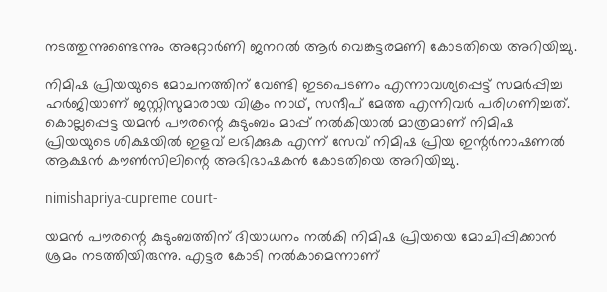നടത്തുന്നുണ്ടെന്നും അറ്റോര്‍ണി ജനറല്‍ ആര്‍ വെങ്കട്ടരമണി കോടതിയെ അറിയിച്ചു.

നിമിഷ പ്രിയയുടെ മോചനത്തിന് വേണ്ടി ഇടപെടണം എന്നാവശ്യപ്പെട്ട് സമര്‍പ്പിച്ച ഹര്‍ജിയാണ് ജസ്റ്റിസുമാരായ വിക്രം നാഥ്, സന്ദീപ് മേത്ത എന്നിവര്‍ പരിഗണിച്ചത്. കൊല്ലപ്പെട്ട യമന്‍ പൗരന്റെ കുടുംബം മാപ്പ് നല്‍കിയാല്‍ മാത്രമാണ് നിമിഷ പ്രിയയുടെ ശിക്ഷയില്‍ ഇളവ് ലഭിക്കുക എന്ന് സേവ് നിമിഷ പ്രിയ ഇന്റര്‍നാഷണല്‍ ആക്ഷന്‍ കൗണ്‍സിലിന്റെ അഭിഭാഷകന്‍ കോടതിയെ അറിയിച്ചു.

nimishapriya-cupreme court-

യമന്‍ പൗരന്റെ കുടുംബത്തിന് ദിയാധനം നല്‍കി നിമിഷ പ്രിയയെ മോചിപ്പിക്കാന്‍ ശ്രമം നടത്തിയിരുന്നു. എട്ടര കോടി നല്‍കാമെന്നാണ്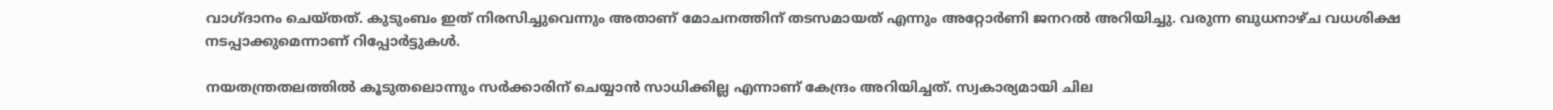വാഗ്ദാനം ചെയ്തത്. കുടുംബം ഇത് നിരസിച്ചുവെന്നും അതാണ് മോചനത്തിന് തടസമായത് എന്നും അറ്റോര്‍ണി ജനറല്‍ അറിയിച്ചു. വരുന്ന ബുധനാഴ്ച വധശിക്ഷ നടപ്പാക്കുമെന്നാണ് റിപ്പോര്‍ട്ടുകള്‍.

നയതന്ത്രതലത്തില്‍ കൂടുതലൊന്നും സര്‍ക്കാരിന് ചെയ്യാന്‍ സാധിക്കില്ല എന്നാണ് കേന്ദ്രം അറിയിച്ചത്. സ്വകാര്യമായി ചില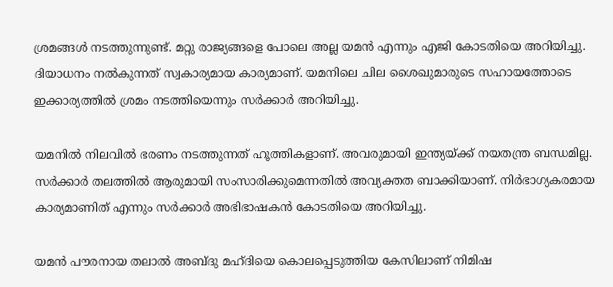ശ്രമങ്ങള്‍ നടത്തുന്നുണ്ട്. മറ്റു രാജ്യങ്ങളെ പോലെ അല്ല യമന്‍ എന്നും എജി കോടതിയെ അറിയിച്ചു. ദിയാധനം നല്‍കുന്നത് സ്വകാര്യമായ കാര്യമാണ്. യമനിലെ ചില ശൈഖുമാരുടെ സഹായത്തോടെ ഇക്കാര്യത്തില്‍ ശ്രമം നടത്തിയെന്നും സര്‍ക്കാര്‍ അറിയിച്ചു.

യമനില്‍ നിലവില്‍ ഭരണം നടത്തുന്നത് ഹൂത്തികളാണ്. അവരുമായി ഇന്ത്യയ്ക്ക് നയതന്ത്ര ബന്ധമില്ല. സര്‍ക്കാര്‍ തലത്തില്‍ ആരുമായി സംസാരിക്കുമെന്നതില്‍ അവ്യക്തത ബാക്കിയാണ്. നിര്‍ഭാഗ്യകരമായ കാര്യമാണിത് എന്നും സര്‍ക്കാര്‍ അഭിഭാഷകന്‍ കോടതിയെ അറിയിച്ചു.

യമന്‍ പൗരനായ തലാല്‍ അബ്ദു മഹ്ദിയെ കൊലപ്പെടുത്തിയ കേസിലാണ് നിമിഷ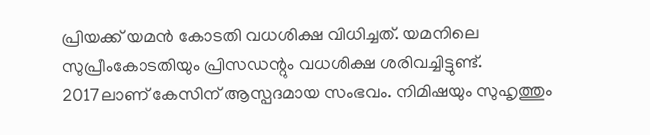പ്രിയക്ക് യമന്‍ കോടതി വധശിക്ഷ വിധിച്ചത്. യമനിലെ സുപ്രീംകോടതിയും പ്രിസഡന്റും വധശിക്ഷ ശരിവച്ചിട്ടുണ്ട്. 2017ലാണ് കേസിന് ആസ്പദമായ സംഭവം. നിമിഷയും സുഹൃത്തും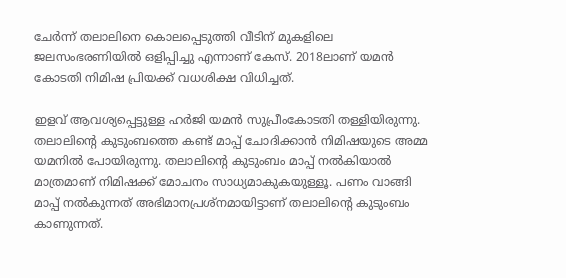ചേര്‍ന്ന് തലാലിനെ കൊലപ്പെടുത്തി വീടിന് മുകളിലെ ജലസംഭരണിയില്‍ ഒളിപ്പിച്ചു എന്നാണ് കേസ്. 2018ലാണ് യമന്‍ കോടതി നിമിഷ പ്രിയക്ക് വധശിക്ഷ വിധിച്ചത്.

ഇളവ് ആവശ്യപ്പെട്ടുള്ള ഹര്‍ജി യമന്‍ സുപ്രീംകോടതി തള്ളിയിരുന്നു. തലാലിന്റെ കുടുംബത്തെ കണ്ട് മാപ്പ് ചോദിക്കാന്‍ നിമിഷയുടെ അമ്മ യമനില്‍ പോയിരുന്നു. തലാലിന്റെ കുടുംബം മാപ്പ് നല്‍കിയാല്‍ മാത്രമാണ് നിമിഷക്ക് മോചനം സാധ്യമാകുകയുള്ളൂ. പണം വാങ്ങി മാപ്പ് നല്‍കുന്നത് അഭിമാനപ്രശ്‌നമായിട്ടാണ് തലാലിന്റെ കുടുംബം കാണുന്നത്.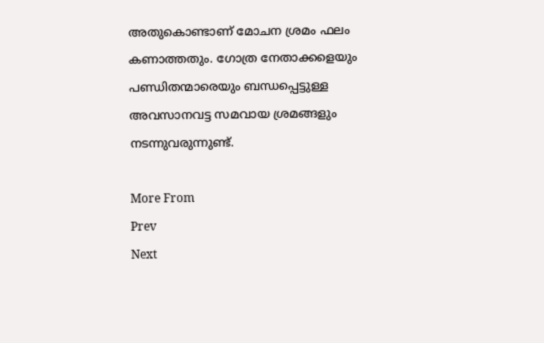അതുകൊണ്ടാണ് മോചന ശ്രമം ഫലം കണാത്തതും. ഗോത്ര നേതാക്കളെയും പണ്ഡിതന്മാരെയും ബന്ധപ്പെട്ടുള്ള അവസാനവട്ട സമവായ ശ്രമങ്ങളും നടന്നുവരുന്നുണ്ട്.

More From
Prev
Next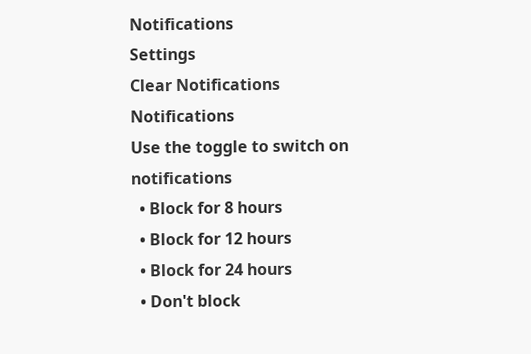Notifications
Settings
Clear Notifications
Notifications
Use the toggle to switch on notifications
  • Block for 8 hours
  • Block for 12 hours
  • Block for 24 hours
  • Don't block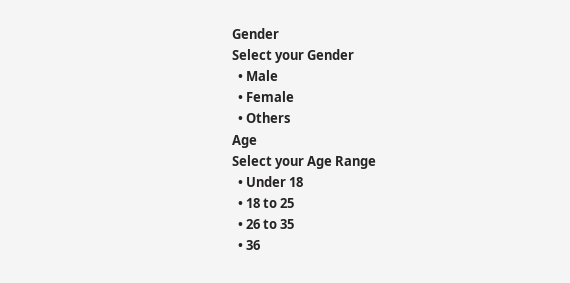Gender
Select your Gender
  • Male
  • Female
  • Others
Age
Select your Age Range
  • Under 18
  • 18 to 25
  • 26 to 35
  • 36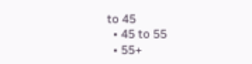to 45
  • 45 to 55
  • 55+